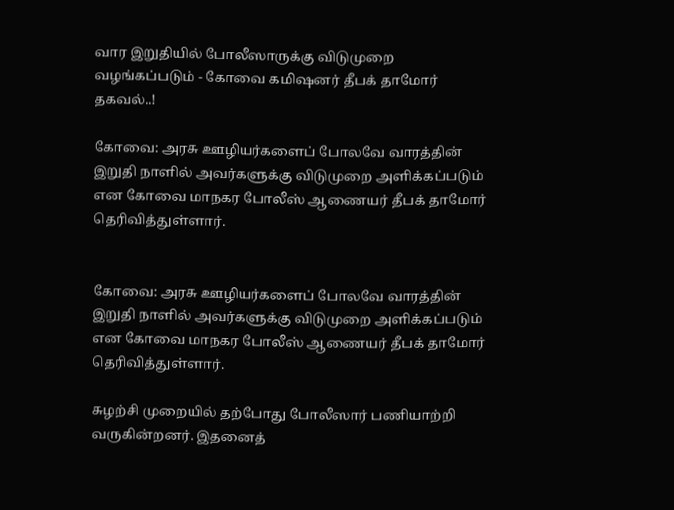வார இறுதியில் போலீஸாருக்கு விடுமுறை வழங்கப்படும் - கோவை கமிஷனர் தீபக் தாமோர் தகவல்..!

கோவை: அரசு ஊழியர்களைப் போலவே வாரத்தின் இறுதி நாளில் அவர்களுக்கு விடுமுறை அளிக்கப்படும் என கோவை மாநகர போலீஸ் ஆணையர் தீபக் தாமோர் தெரிவித்துள்ளார்.


கோவை: அரசு ஊழியர்களைப் போலவே வாரத்தின் இறுதி நாளில் அவர்களுக்கு விடுமுறை அளிக்கப்படும் என கோவை மாநகர போலீஸ் ஆணையர் தீபக் தாமோர் தெரிவித்துள்ளார்.

சுழற்சி முறையில் தற்போது போலீஸார் பணியாற்றி வருகின்றனர். இதனைத்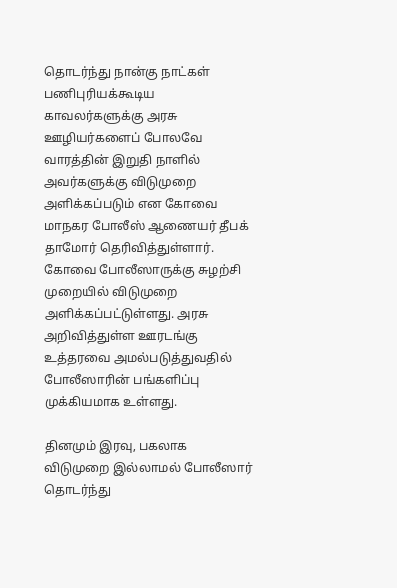தொடர்ந்து நான்கு நாட்கள் பணிபுரியக்கூடிய காவலர்களுக்கு அரசு ஊழியர்களைப் போலவே வாரத்தின் இறுதி நாளில் அவர்களுக்கு விடுமுறை அளிக்கப்படும் என கோவை மாநகர போலீஸ் ஆணையர் தீபக் தாமோர் தெரிவித்துள்ளார். கோவை போலீஸாருக்கு சுழற்சி முறையில் விடுமுறை அளிக்கப்பட்டுள்ளது. அரசு அறிவித்துள்ள ஊரடங்கு உத்தரவை அமல்படுத்துவதில் போலீஸாரின் பங்களிப்பு முக்கியமாக உள்ளது.

தினமும் இரவு, பகலாக விடுமுறை இல்லாமல் போலீஸார் தொடர்ந்து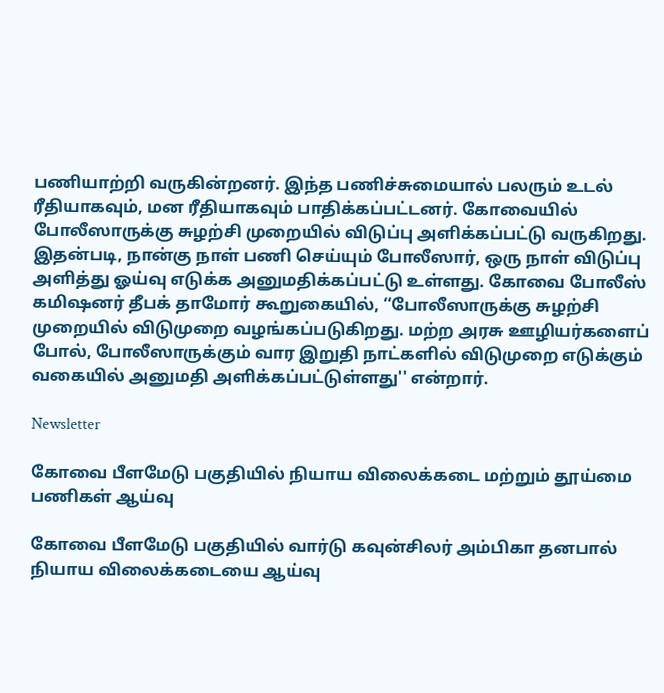பணியாற்றி வருகின்றனர். இந்த பணிச்சுமையால் பலரும் உடல் ரீதியாகவும், மன ரீதியாகவும் பாதிக்கப்பட்டனர். கோவையில் போலீஸாருக்கு சுழற்சி முறையில் விடுப்பு அளிக்கப்பட்டு வருகிறது. இதன்படி, நான்கு நாள் பணி செய்யும் போலீஸார், ஒரு நாள் விடுப்பு அளித்து ஓய்வு எடுக்க அனுமதிக்கப்பட்டு உள்ளது. கோவை போலீஸ் கமிஷனர் தீபக் தாமோர் கூறுகையில், ‘‘போலீஸாருக்கு சுழற்சி முறையில் விடுமுறை வழங்கப்படுகிறது. மற்ற அரசு ஊழியர்களைப் போல், போலீஸாருக்கும் வார இறுதி நாட்களில் விடுமுறை எடுக்கும் வகையில் அனுமதி அளிக்கப்பட்டுள்ளது'' என்றார்.

Newsletter

கோவை பீளமேடு பகுதியில் நியாய விலைக்கடை மற்றும் தூய்மை பணிகள் ஆய்வு

கோவை பீளமேடு பகுதியில் வார்டு கவுன்சிலர் அம்பிகா தனபால் நியாய விலைக்கடையை ஆய்வு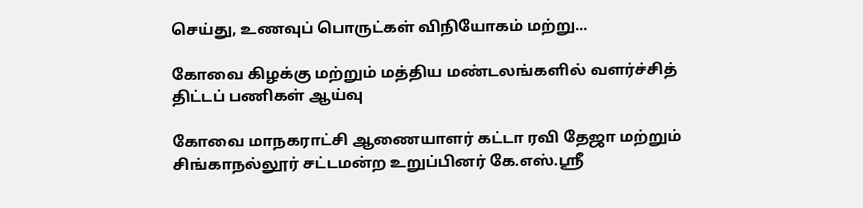செய்து, உணவுப் பொருட்கள் விநியோகம் மற்று...

கோவை கிழக்கு மற்றும் மத்திய மண்டலங்களில் வளர்ச்சித் திட்டப் பணிகள் ஆய்வு

கோவை மாநகராட்சி ஆணையாளர் கட்டா ரவி தேஜா மற்றும் சிங்காநல்லூர் சட்டமன்ற உறுப்பினர் கே.எஸ்.ஸ்ரீ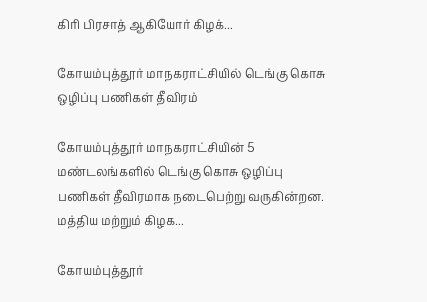கிரி பிரசாத் ஆகியோர் கிழக்...

கோயம்புத்தூர் மாநகராட்சியில் டெங்கு கொசு ஒழிப்பு பணிகள் தீவிரம்

கோயம்புத்தூர் மாநகராட்சியின் 5 மண்டலங்களில் டெங்கு கொசு ஒழிப்பு பணிகள் தீவிரமாக நடைபெற்று வருகின்றன. மத்திய மற்றும் கிழக...

கோயம்புத்தூர்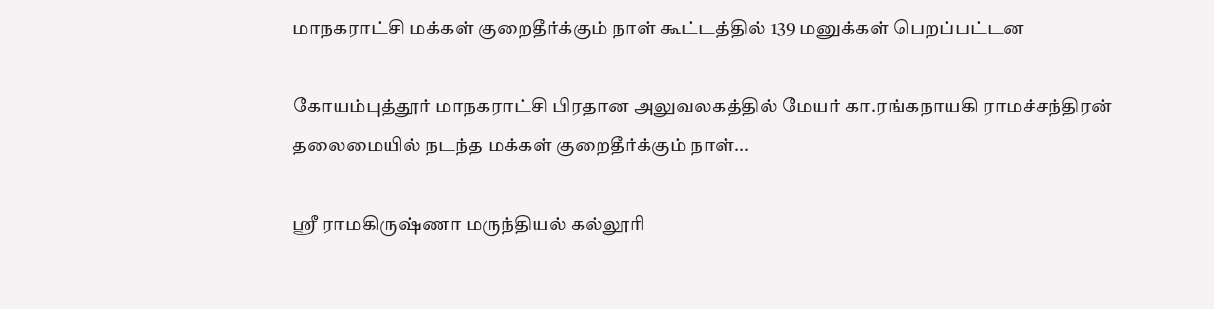மாநகராட்சி மக்கள் குறைதீர்க்கும் நாள் கூட்டத்தில் 139 மனுக்கள் பெறப்பட்டன

கோயம்புத்தூர் மாநகராட்சி பிரதான அலுவலகத்தில் மேயர் கா.ரங்கநாயகி ராமச்சந்திரன் தலைமையில் நடந்த மக்கள் குறைதீர்க்கும் நாள்...

ஸ்ரீ ராமகிருஷ்ணா மருந்தியல் கல்லூரி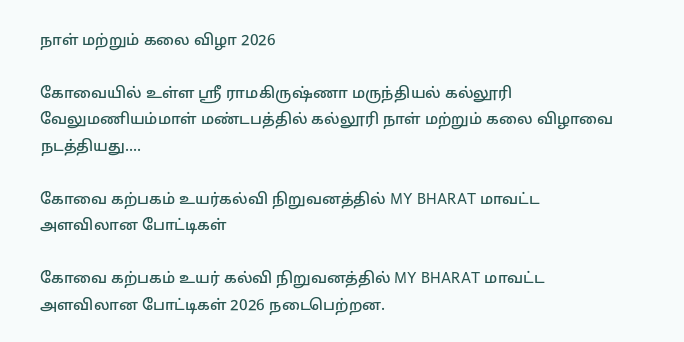நாள் மற்றும் கலை விழா 2026

கோவையில் உள்ள ஸ்ரீ ராமகிருஷ்ணா மருந்தியல் கல்லூரி வேலுமணியம்மாள் மண்டபத்தில் கல்லூரி நாள் மற்றும் கலை விழாவை நடத்தியது....

கோவை கற்பகம் உயர்கல்வி நிறுவனத்தில் MY BHARAT மாவட்ட அளவிலான போட்டிகள்

கோவை கற்பகம் உயர் கல்வி நிறுவனத்தில் MY BHARAT மாவட்ட அளவிலான போட்டிகள் 2026 நடைபெற்றன.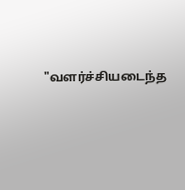"வளர்ச்சியடைந்த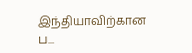இந்தியாவிற்கான ப...